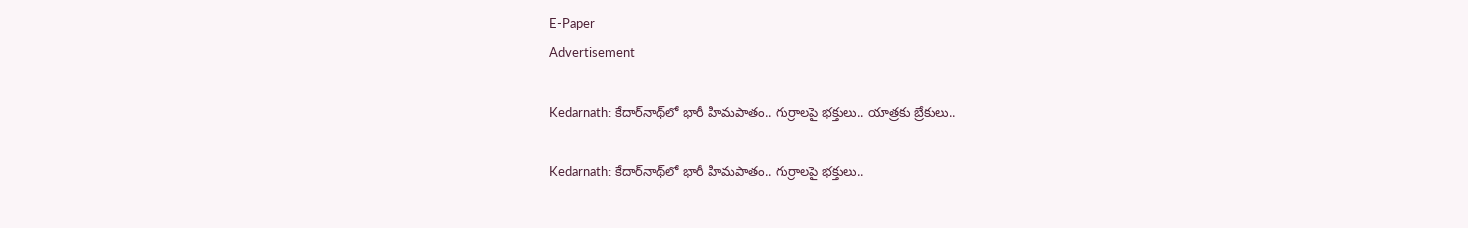E-Paper
Advertisement

Kedarnath: కేదార్‌నాథ్‌లో భారీ హిమపాతం.. గుర్రాలపై భక్తులు.. యాత్రకు బ్రేకులు..

Kedarnath: కేదార్‌నాథ్‌లో భారీ హిమపాతం.. గుర్రాలపై భక్తులు..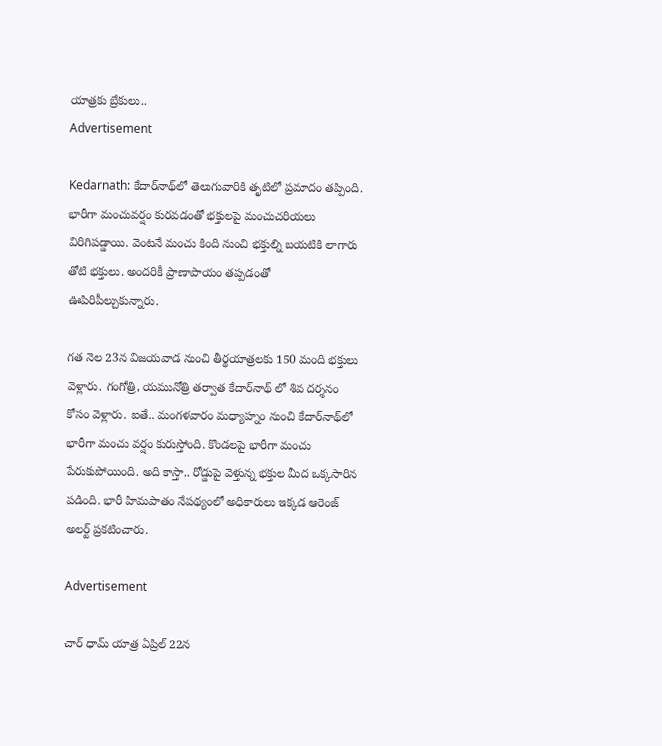యాత్రకు బ్రేకులు..
Advertisement

Kedarnath: కేదార్‌నాథ్‌లో తెలుగువారికి తృటిలో ప్రమాదం తప్పింది. భారీగా మంచువర్షం కురవడంతో భక్తులపై మంచుచరియలు విరిగిపడ్డాయి. వెంటనే మంచు కింది నుంచి భక్తుల్ని బయటికి లాగారు తోటి భక్తులు. అందరికీ ప్రాణాపాయం తప్పడంతో ఊపిరిపీల్చుకున్నారు.

గత నెల 23న విజయవాడ నుంచి తీర్థయాత్రలకు 150 మంది భక్తులు వెళ్లారు. గంగోత్రి, యమునోత్రి తర్వాత కేదార్‌నాథ్ లో శివ దర్శనం కోసం వెళ్లారు. ఐతే.. మంగళవారం మధ్యాహ్నం నుంచి కేదార్‌నాథ్‌లో భారీగా మంచు వర్షం కురుస్తోంది. కొండలపై భారీగా మంచు పేరుకుపోయింది. అది కాస్తా.. రోడ్డుపై వెళ్తున్న భక్తుల మీద ఒక్కసారిన పడింది. భారీ హిమపాతం నేపథ్యంలో అధికారులు ఇక్కడ ఆరెంజ్ అలర్ట్ ప్రకటించారు.

Advertisement

చార్ ధామ్ యాత్ర ఏప్రిల్ 22న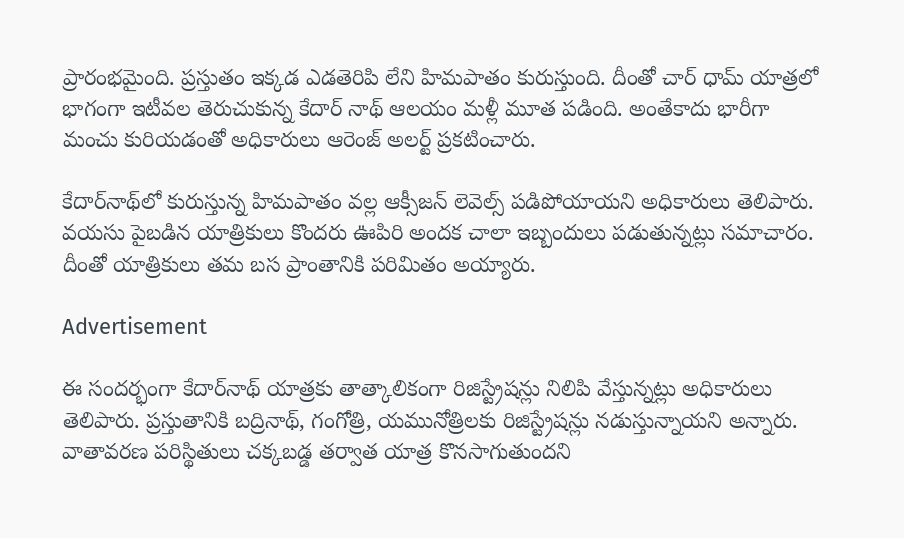ప్రారంభమైంది. ప్రస్తుతం ఇక్కడ ఎడతెరిపి లేని హిమపాతం కురుస్తుంది. దీంతో చార్ ధామ్ యాత్రలో భాగంగా ఇటీవల తెరుచుకున్న కేదార్ నాథ్ ఆలయం మళ్లీ మూత పడింది. అంతేకాదు భారీగా మంచు కురియడంతో అధికారులు ఆరెంజ్ అలర్ట్ ప్రకటించారు.

కేదార్‌నాథ్‌లో కురుస్తున్న హిమపాతం వల్ల ఆక్సీజన్ లెవెల్స్ పడిపోయాయని అధికారులు తెలిపారు. వయసు పైబడిన యాత్రికులు కొందరు ఊపిరి అందక చాలా ఇబ్బందులు పడుతున్నట్లు సమాచారం. దీంతో యాత్రికులు తమ బస ప్రాంతానికి పరిమితం అయ్యారు.

Advertisement

ఈ సందర్భంగా కేదార్‌నాథ్ యాత్రకు తాత్కాలికంగా రిజిస్ట్రేషన్లు నిలిపి వేస్తున్నట్లు అధికారులు తెలిపారు. ప్రస్తుతానికి బద్రినాథ్, గంగోత్రి, యమునోత్రిలకు రిజిస్ట్రేషన్లు నడుస్తున్నాయని అన్నారు. వాతావరణ పరిస్థితులు చక్కబడ్డ తర్వాత యాత్ర కొనసాగుతుందని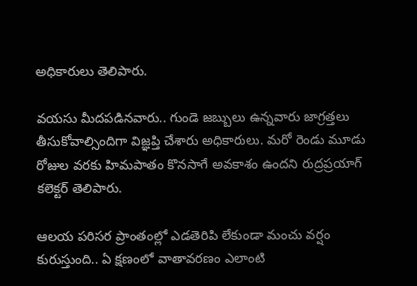అధికారులు తెలిపారు.

వయసు మీదపడినవారు.. గుండె జబ్బులు ఉన్నవారు జాగ్రత్తలు తీసుకోవాల్సిందిగా విజ్ఞప్తి చేశారు అధికారులు. మరో రెండు మూడు రోజుల వరకు హిమపాతం కొనసాగే అవకాశం ఉందని రుద్రప్రయాగ్ కలెక్టర్ తెలిపారు.

ఆలయ పరిసర ప్రాంతంల్లో ఎడతెరిపి లేకుండా మంచు వర్షం కురుస్తుంది.. ఏ క్షణంలో వాతావరణం ఎలాంటి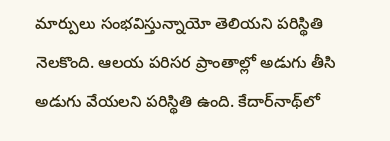మార్పులు సంభవిస్తున్నాయో తెలియని పరిస్థితి నెలకొంది. ఆలయ పరిసర ప్రాంతాల్లో అడుగు తీసి అడుగు వేయలని పరిస్థితి ఉంది. కేదార్‌నాథ్‌లో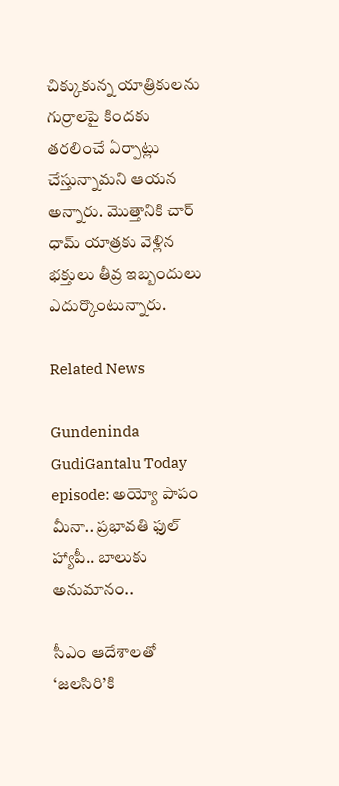చిక్కుకున్న యాత్రికులను గుర్రాలపై కిందకు తరలించే ఏర్పాట్లు చేస్తున్నామని ఆయన అన్నారు. మొత్తానికి చార్ ధామ్ యాత్రకు వెళ్లిన భక్తులు తీవ్ర ఇబ్బందులు ఎదుర్కొంటున్నారు.

Related News

Gundeninda GudiGantalu Today episode: అయ్యో పాపం మీనా.. ప్రభావతి ఫుల్ హ్యాపీ.. బాలుకు అనుమానం..

సీఎం ఆదేశాలతో ‘జలసిరి’కి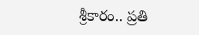శ్రీకారం.. ప్రతి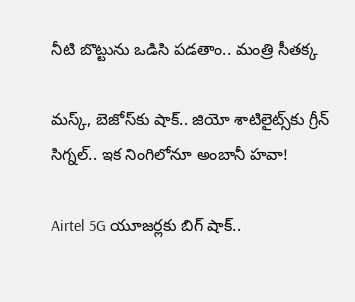నీటి బొట్టును ఒడిసి పడతాం.. మంత్రి సీతక్క

మస్క్, బెజోస్‌కు షాక్.. జియో శాటిలైట్స్‌కు గ్రీన్ సిగ్నల్.. ఇక నింగిలోనూ అంబానీ హవా!

Airtel 5G యూజర్లకు బిగ్ షాక్..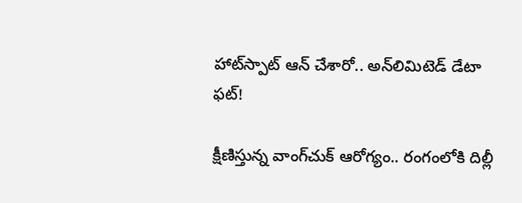హాట్‌స్పాట్ ఆన్ చేశారో.. అన్‌లిమిటెడ్ డేటా ఫట్!

క్షీణిస్తున్న వాంగ్‌చుక్ ఆరోగ్యం.. రంగంలోకి దిల్లీ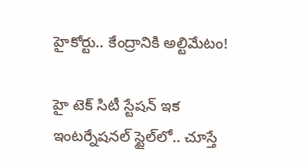హైకోర్టు.. కేంద్రానికి అల్టిమేటం!

హై టెక్ సిటీ స్టేషన్ ఇక ఇంటర్నేషనల్ స్టైల్‌లో.. చూస్తే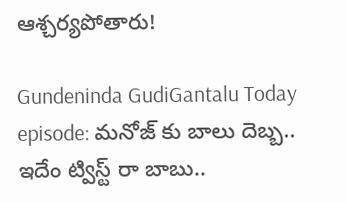ఆశ్చర్యపోతారు!

Gundeninda GudiGantalu Today episode: మనోజ్ కు బాలు దెబ్బ.. ఇదేం ట్విస్ట్ రా బాబు..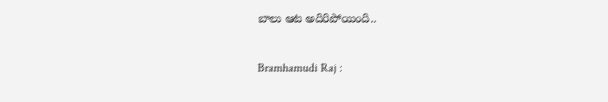బాలు ఆట అదిరిపోయింది..

Bramhamudi Raj :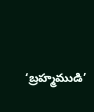‘బ్రహ్మముడి’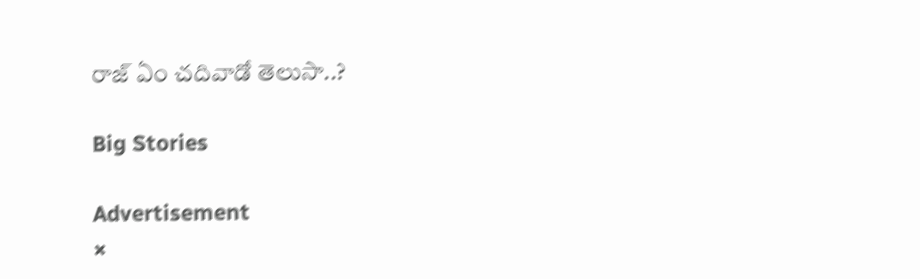రాజ్ ఏం చదివాడో తెలుసా..?

Big Stories

Advertisement
×